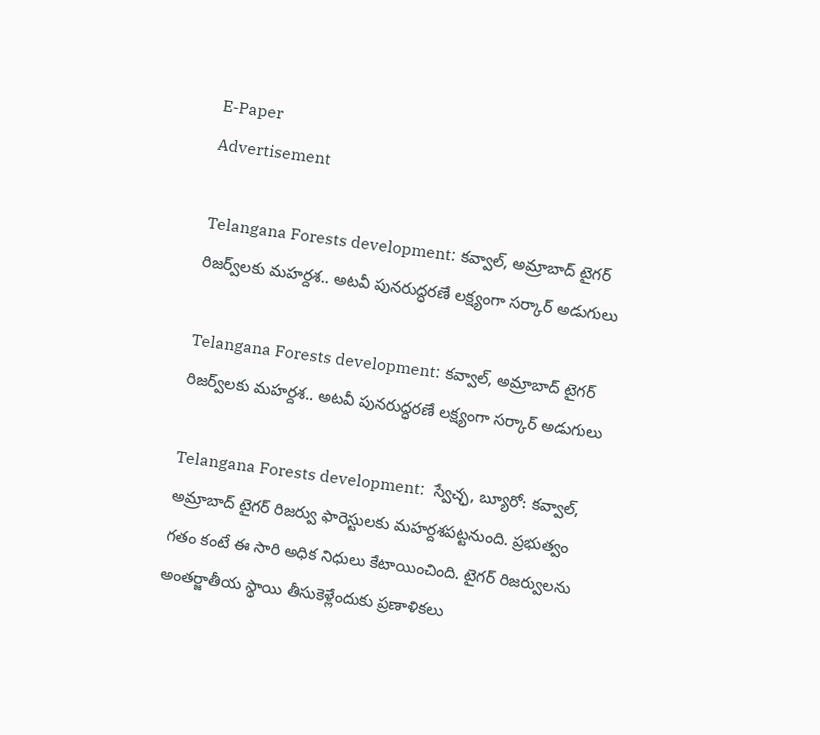E-Paper
Advertisement

Telangana Forests development: కవ్వాల్, అమ్రాబాద్‌ టైగర్ రిజర్వ్‌లకు మహర్దశ.. అటవీ పునరుద్ధరణే లక్ష్యంగా సర్కార్ అడుగులు

Telangana Forests development: కవ్వాల్, అమ్రాబాద్‌ టైగర్ రిజర్వ్‌లకు మహర్దశ.. అటవీ పునరుద్ధరణే లక్ష్యంగా సర్కార్ అడుగులు

Telangana Forests development:  స్వేచ్ఛ, బ్యూరో: కవ్వాల్, అమ్రాబాద్ టైగర్ రిజర్వు ఫారెస్టులకు మహర్దశపట్టనుంది. ప్రభుత్వం గతం కంటే ఈ సారి అధిక నిధులు కేటాయించింది. టైగర్ రిజర్వులను అంతర్జాతీయ స్థాయి తీసుకెళ్లేందుకు ప్రణాళికలు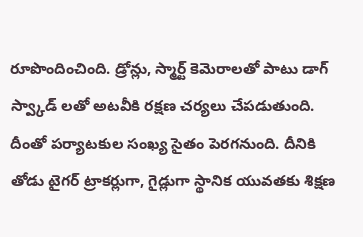రూపొందించింది. డ్రోన్లు, స్మార్ట్ కెమెరాలతో పాటు డాగ్ స్వ్కాడ్ లతో అటవీకి రక్షణ చర్యలు చేపడుతుంది. దీంతో పర్యాటకుల సంఖ్య సైతం పెరగనుంది. దీనికి తోడు టైగర్ ట్రాకర్లుగా, గైడ్లుగా స్థానిక యువతకు శిక్షణ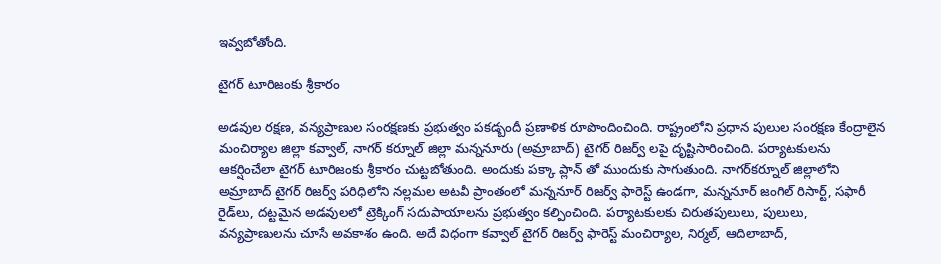ఇవ్వబోతోంది.

టైగర్‌ టూరిజంకు శ్రీకారం

అడవుల రక్షణ, వన్యప్రాణుల సంరక్షణకు ప్రభుత్వం పకడ్బందీ ప్రణాళిక రూపొందించింది. రాష్ట్రంలోని ప్రధాన పులుల సంరక్షణ కేంద్రాలైన మంచిర్యాల జిల్లా కవ్వాల్‌, నాగర్ కర్నూల్ జిల్లా మన్ననూరు (అమ్రాబాద్‌) టైగర్ రిజర్వ్ లపై దృష్టిసారించింది. పర్యాటకులను ఆకర్షించేలా టైగర్‌ టూరిజంకు శ్రీకారం చుట్టబోతుంది. అందుకు పక్కా ప్లాన్ తో ముందుకు సాగుతుంది. నాగర్‌కర్నూల్ జిల్లాలోని అమ్రాబాద్ టైగర్ రిజర్వ్ పరిధిలోని నల్లమల అటవీ ప్రాంతంలో మన్ననూర్ రిజర్వ్ ఫారెస్ట్ ఉండగా, మన్ననూర్ జంగిల్ రిసార్ట్, సఫారీ రైడ్‌లు, దట్టమైన అడవులలో ట్రెక్కింగ్ సదుపాయాలను ప్రభుత్వం కల్పించింది. పర్యాటకులకు చిరుతపులులు, పులులు, వన్యప్రాణులను చూసే అవకాశం ఉంది. అదే విధంగా కవ్వాల్ టైగర్ రిజర్వ్ ఫారెస్ట్ మంచిర్యాల, నిర్మల్, ఆదిలాబాద్,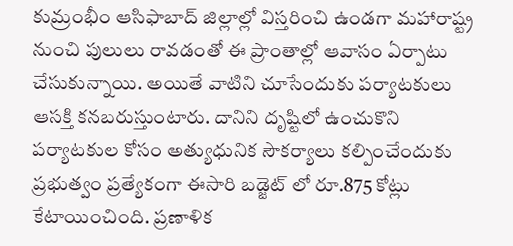కుమ్రంభీం ఆసిఫాబాద్ జిల్లాల్లో విస్తరించి ఉండగా మహారాష్ట్ర నుంచి పులులు రావడంతో ఈ ప్రాంతాల్లో ఆవాసం ఏర్పాటు చేసుకున్నాయి. అయితే వాటిని చూసేందుకు పర్యాటకులు ఆసక్తి కనబరుస్తుంటారు. దానిని దృష్టిలో ఉంచుకొని పర్యాటకుల కోసం అత్యుధునిక సౌకర్యాలు కల్పించేందుకు ప్రభుత్వం ప్రత్యేకంగా ఈసారి బడ్జెట్ లో రూ.875 కోట్లు కేటాయించింది. ప్రణాళిక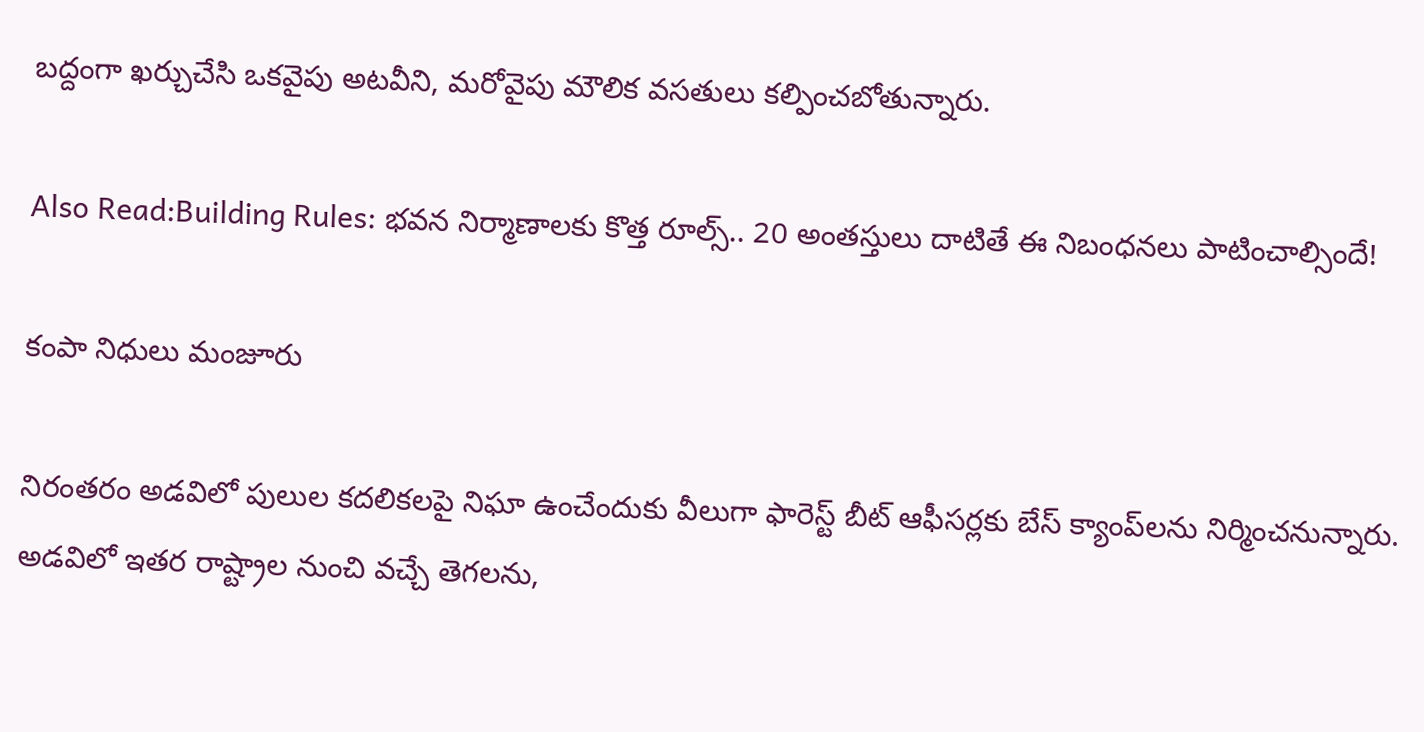బద్దంగా ఖర్చుచేసి ఒకవైపు అటవీని, మరోవైపు మౌలిక వసతులు కల్పించబోతున్నారు.

Also Read:Building Rules: భవన నిర్మాణాలకు కొత్త రూల్స్.. 20 అంతస్తులు దాటితే ఈ నిబంధనలు పాటించాల్సిందే!

కంపా నిధులు మంజూరు

నిరంతరం అడవిలో పులుల కదలికలపై నిఘా ఉంచేందుకు వీలుగా ఫారెస్ట్ బీట్ ఆఫీసర్లకు బేస్ క్యాంప్‌లను నిర్మించనున్నారు. అడవిలో ఇతర రాష్ట్రాల నుంచి వచ్చే తెగలను,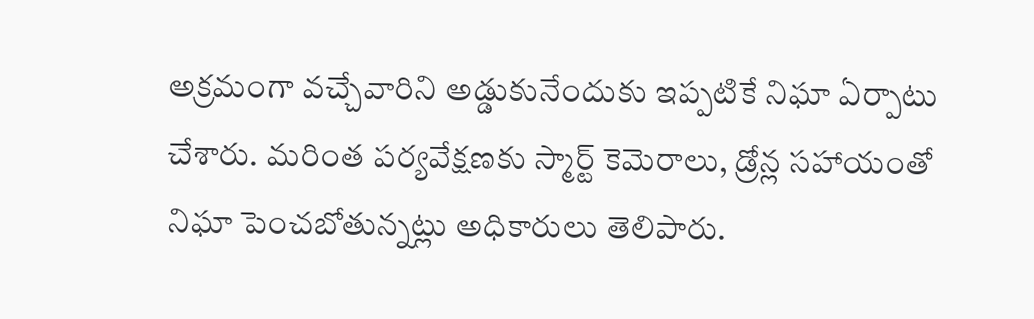అక్రమంగా వచ్చేవారిని అడ్డుకునేందుకు ఇప్పటికే నిఘా ఏర్పాటు చేశారు. మరింత పర్యవేక్షణకు స్మార్ట్ కెమెరాలు, డ్రోన్ల సహాయంతో నిఘా పెంచబోతున్నట్లు అధికారులు తెలిపారు.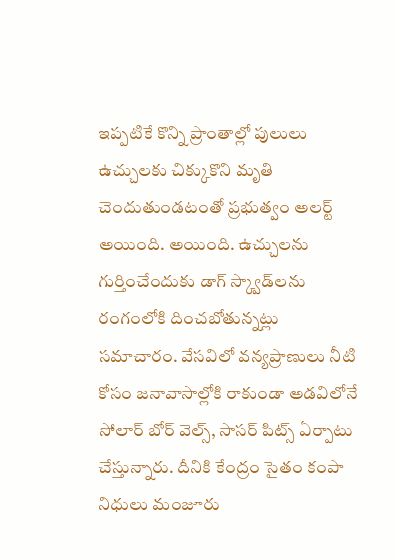ఇప్పటికే కొన్ని ప్రాంతాల్లో పులులు ఉచ్చులకు చిక్కుకొని మృతి చెందుతుండటంతో ప్రభుత్వం అలర్ట్ అయింది. అయింది. ఉచ్చులను గుర్తించేందుకు డాగ్ స్క్వాడ్‌లను రంగంలోకి దించబోతున్నట్లు సమాచారం. వేసవిలో వన్యప్రాణులు నీటి కోసం జనావాసాల్లోకి రాకుండా అడవిలోనే సోలార్ బోర్ వెల్స్, సాసర్ పిట్స్ ఏర్పాటు చేస్తున్నారు. దీనికి కేంద్రం సైతం కంపా నిధులు మంజూరు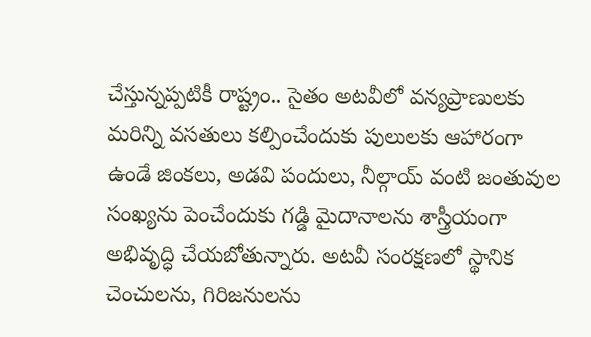చేస్తున్నప్పటికీ రాష్ట్రం.. సైతం అటవీలో వన్యప్రాణులకు మరిన్ని వసతులు కల్పించేందుకు పులులకు ఆహారంగా ఉండే జింకలు, అడవి పందులు, నీల్గాయ్ వంటి జంతువుల సంఖ్యను పెంచేందుకు గడ్డి మైదానాలను శాస్త్రీయంగా అభివృద్ధి చేయబోతున్నారు. అటవీ సంరక్షణలో స్థానిక చెంచులను, గిరిజనులను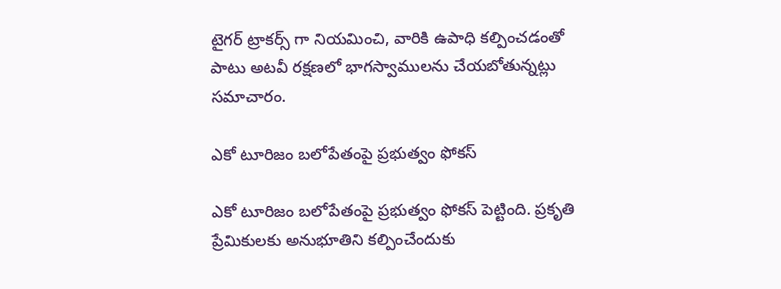టైగర్ ట్రాకర్స్ గా నియమించి, వారికి ఉపాధి కల్పించడంతో పాటు అటవీ రక్షణలో భాగస్వాములను చేయబోతున్నట్లు సమాచారం.

ఎకో టూరిజం బలోపేతంపై ప్రభుత్వం ఫోకస్

ఎకో టూరిజం బలోపేతంపై ప్రభుత్వం ఫోకస్ పెట్టింది. ప్రకృతి ప్రేమికులకు అనుభూతిని కల్పించేందుకు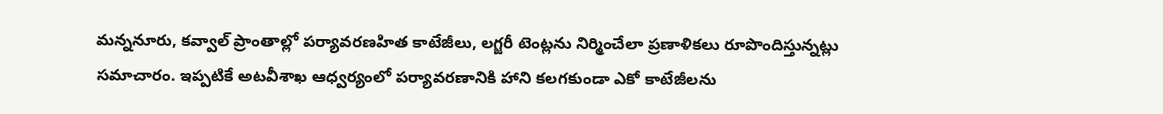మన్ననూరు, కవ్వాల్ ప్రాంతాల్లో పర్యావరణహిత కాటేజీలు, లగ్జరీ టెంట్లను నిర్మించేలా ప్రణాళికలు రూపొందిస్తున్నట్లు సమాచారం. ఇప్పటికే అటవీశాఖ ఆధ్వర్యంలో పర్యావరణానికి హాని కలగకుండా ఎకో కాటేజీలను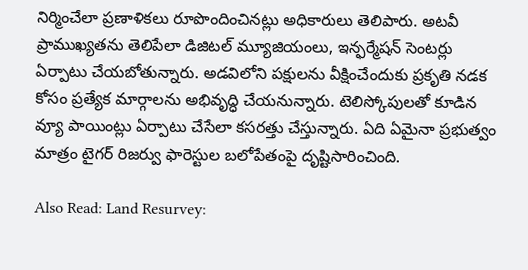నిర్మించేలా ప్రణాళికలు రూపొందించినట్లు అధికారులు తెలిపారు. అటవీ ప్రాముఖ్యతను తెలిపేలా డిజిటల్ మ్యూజియంలు, ఇన్ఫర్మేషన్ సెంటర్లు ఏర్పాటు చేయబోతున్నారు. అడవిలోని పక్షులను వీక్షించేందుకు ప్రకృతి నడక కోసం ప్రత్యేక మార్గాలను అభివృద్ధి చేయనున్నారు. టెలిస్కోపులతో కూడిన వ్యూ పాయింట్లు ఏర్పాటు చేసేలా కసరత్తు చేస్తున్నారు. ఏది ఏమైనా ప్రభుత్వం మాత్రం టైగర్ రిజర్వు ఫారెస్టుల బలోపేతంపై దృష్టిసారించింది.

Also Read: Land Resurvey: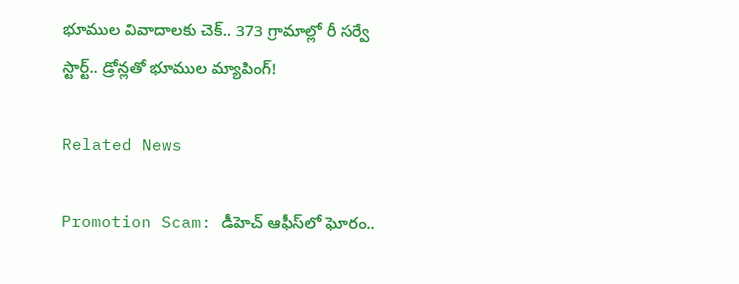భూముల వివాదాలకు చెక్.. 373 గ్రామాల్లో రీ సర్వే స్టార్ట్.. డ్రోన్లతో భూముల మ్యాపింగ్!

Related News

Promotion Scam: డీహెచ్ ఆఫీస్‌లో ఘోరం..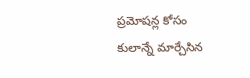ప్రమోషన్ల కోసం కులాన్నే మార్చేసిన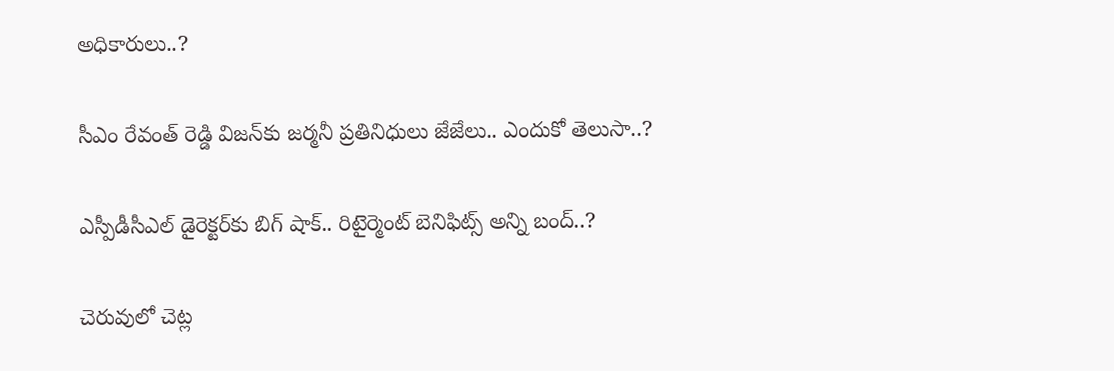అధికారులు..?

సీఎం రేవంత్ రెడ్డి విజన్‌కు జర్మనీ ప్రతినిధులు జేజేలు.. ఎందుకో తెలుసా..?

ఎస్పీడీసీఎల్ డైరెక్టర్‌కు బిగ్ షాక్.. రిటైర్మెంట్ బెనిఫిట్స్ అన్ని బంద్..?

చెరువులో చెట్ల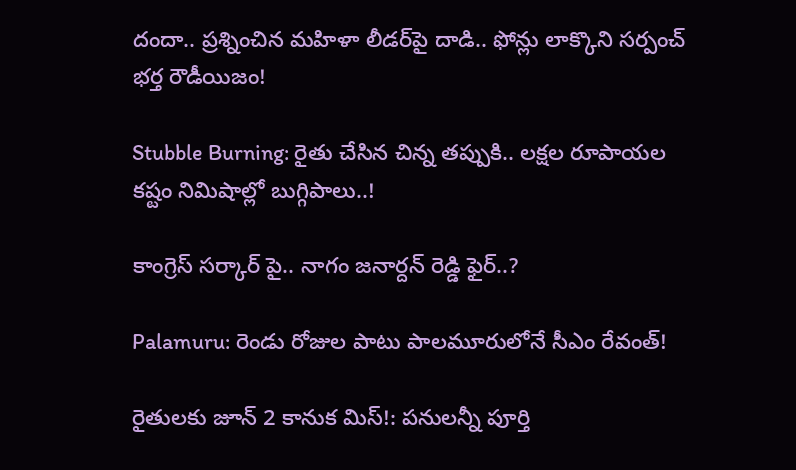దందా.. ప్రశ్నించిన మహిళా లీడర్‌పై దాడి.. ఫోన్లు లాక్కొని సర్పంచ్ భర్త రౌడీయిజం!

Stubble Burning: రైతు చేసిన చిన్న తప్పుకి.. లక్షల రూపాయల కష్టం నిమిషాల్లో బుగ్గిపాలు..!

కాంగ్రెస్ సర్కార్‌ పై.. నాగం జనార్దన్ రెడ్డి ఫైర్..?

Palamuru: రెండు రోజుల పాటు పాలమూరులోనే సీఎం రేవంత్!

రైతులకు జూన్ 2 కానుక మిస్!: పనులన్నీ పూర్తి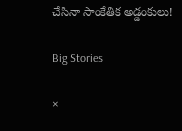చేసినా సాంకేతిక అడ్డంకులు!

Big Stories

×